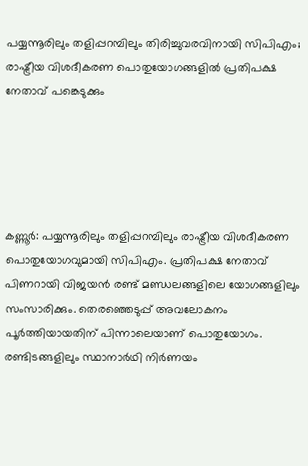പയ്യന്നൂരിലും തളിപ്പറമ്പിലും തിരിച്ചുവരവിനായി സിപിഎം; രാഷ്ട്രീയ വിശദീകരണ പൊതുയോഗങ്ങളിൽ പ്രതിപക്ഷ നേതാവ് പങ്കെടുക്കും





കണ്ണൂർ: പയ്യന്നൂരിലും തളിപ്പറമ്പിലും രാഷ്ട്രീയ വിശദീകരണ പൊതുയോഗവുമായി സിപിഎം. പ്രതിപക്ഷ നേതാവ് പിണറായി വിജയൻ രണ്ട് മണ്ഡലങ്ങളിലെ യോഗങ്ങളിലും സംസാരിക്കും. തെരഞ്ഞെടുപ്പ് അവലോകനം പൂർത്തിയായതിന് പിന്നാലെയാണ് പൊതുയോഗം. രണ്ടിടങ്ങളിലും സ്ഥാനാർഥി നിർണയം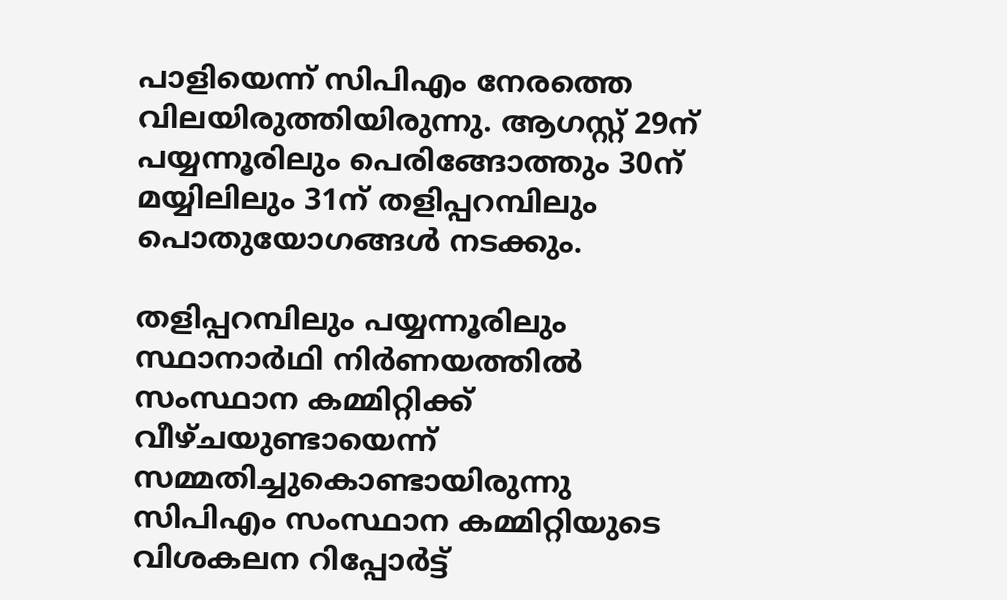പാളിയെന്ന് സിപിഎം നേരത്തെ വിലയിരുത്തിയിരുന്നു. ആഗസ്റ്റ് 29ന് പയ്യന്നൂരിലും പെരിങ്ങോത്തും 30ന് മയ്യിലിലും 31ന് തളിപ്പറമ്പിലും പൊതുയോഗങ്ങൾ നടക്കും.

തളിപ്പറമ്പിലും പയ്യന്നൂരിലും സ്ഥാനാർഥി നിർണയത്തിൽ സംസ്ഥാന കമ്മിറ്റിക്ക് വീഴ്ചയുണ്ടായെന്ന് സമ്മതിച്ചുകൊണ്ടായിരുന്നു സിപിഎം സംസ്ഥാന കമ്മിറ്റിയുടെ വിശകലന റിപ്പോർട്ട്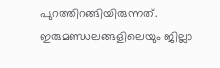പുറത്തിറങ്ങിയിരുന്നത്. ഇരുമണ്ഡലങ്ങളിലെയും ജില്ലാ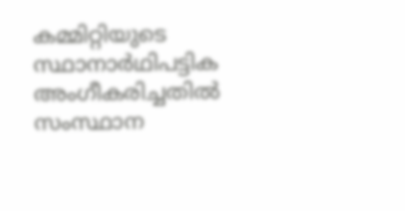കമ്മിറ്റിയുടെ സ്ഥാനാർഥിപട്ടിക അംഗീകരിച്ചതിൽ സംസ്ഥാന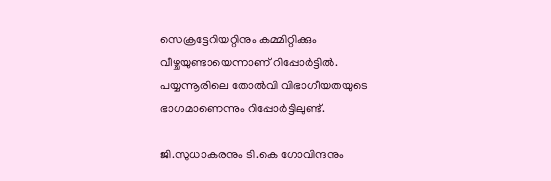സെക്രട്ടേറിയറ്റിനും കമ്മിറ്റിക്കും വീഴ്ചയുണ്ടായെന്നാണ് റിപ്പോർട്ടിൽ. പയ്യന്നൂരിലെ തോൽവി വിഭാഗീയതയുടെ ഭാഗമാണെന്നും റിപ്പോർട്ടിലുണ്ട്.

ജി.സുധാകരനും ടി.കെ ഗോവിന്ദനും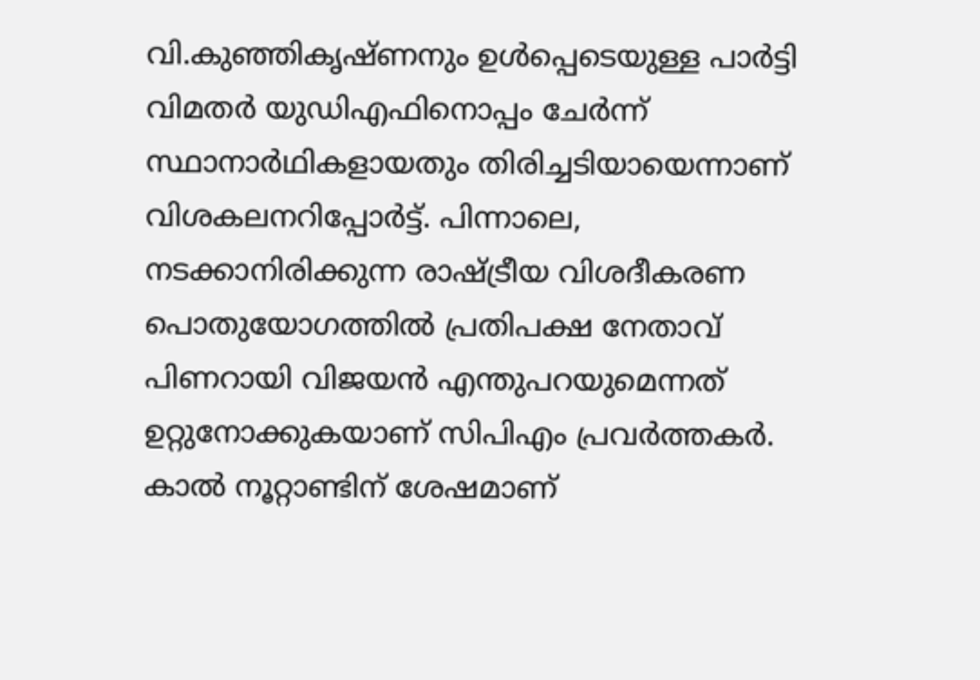വി.കുഞ്ഞികൃഷ്ണനും ഉൾപ്പെടെയുള്ള പാർട്ടി വിമതർ യുഡിഎഫിനൊപ്പം ചേർന്ന് സ്ഥാനാർഥികളായതും തിരിച്ചടിയായെന്നാണ് വിശകലനറിപ്പോർട്ട്. പിന്നാലെ, നടക്കാനിരിക്കുന്ന രാഷ്ട്രീയ വിശദീകരണ പൊതുയോഗത്തിൽ പ്രതിപക്ഷ നേതാവ് പിണറായി വിജയൻ എന്തുപറയുമെന്നത് ഉറ്റുനോക്കുകയാണ് സിപിഎം പ്രവർത്തകർ. കാൽ നൂറ്റാണ്ടിന് ശേഷമാണ്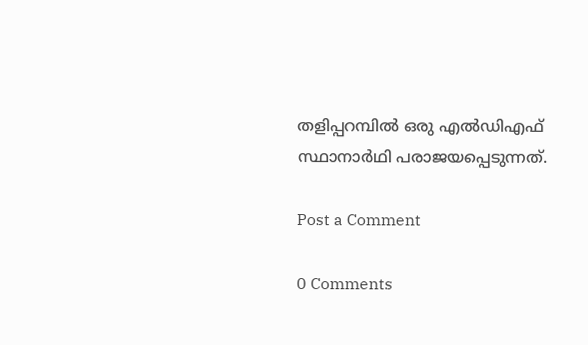തളിപ്പറമ്പിൽ ഒരു എൽഡിഎഫ് സ്ഥാനാർഥി പരാജയപ്പെടുന്നത്.

Post a Comment

0 Comments